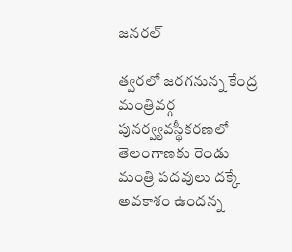జనరల్

త్వరలో జరగనున్న కేంద్ర మంత్రివర్గ పునర్వ్యవస్థీకరణలో తెలంగాణకు రెండు మంత్రి పదవులు దక్కే అవకాశం ఉందన్న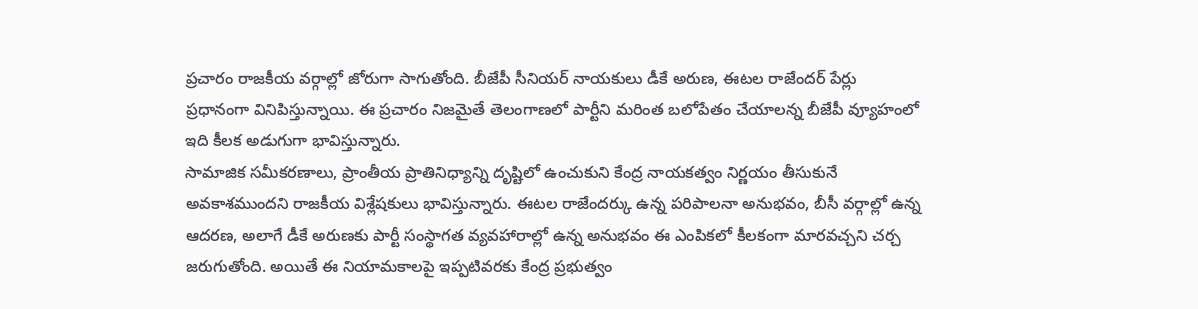ప్రచారం రాజకీయ వర్గాల్లో జోరుగా సాగుతోంది. బీజేపీ సీనియర్ నాయకులు డీకే అరుణ, ఈటల రాజేందర్ పేర్లు ప్రధానంగా వినిపిస్తున్నాయి. ఈ ప్రచారం నిజమైతే తెలంగాణలో పార్టీని మరింత బలోపేతం చేయాలన్న బీజేపీ వ్యూహంలో ఇది కీలక అడుగుగా భావిస్తున్నారు.
సామాజిక సమీకరణాలు, ప్రాంతీయ ప్రాతినిధ్యాన్ని దృష్టిలో ఉంచుకుని కేంద్ర నాయకత్వం నిర్ణయం తీసుకునే అవకాశముందని రాజకీయ విశ్లేషకులు భావిస్తున్నారు. ఈటల రాజేందర్కు ఉన్న పరిపాలనా అనుభవం, బీసీ వర్గాల్లో ఉన్న ఆదరణ, అలాగే డీకే అరుణకు పార్టీ సంస్థాగత వ్యవహారాల్లో ఉన్న అనుభవం ఈ ఎంపికలో కీలకంగా మారవచ్చని చర్చ జరుగుతోంది. అయితే ఈ నియామకాలపై ఇప్పటివరకు కేంద్ర ప్రభుత్వం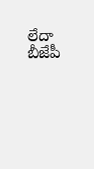లేదా బీజేపీ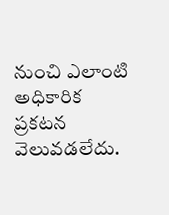నుంచి ఎలాంటి అధికారిక ప్రకటన వెలువడలేదు.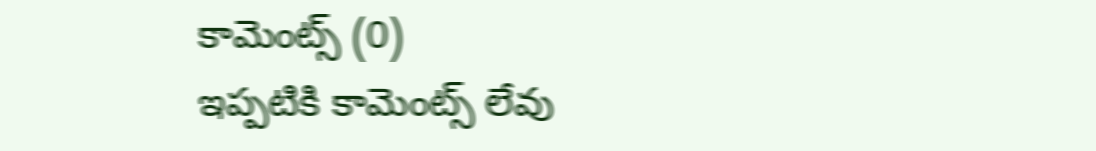కామెంట్స్ (0)
ఇప్పటికి కామెంట్స్ లేవు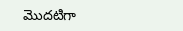మొదటిగా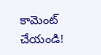కామెంట్ చేయండి!